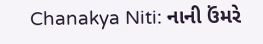Chanakya Niti: નાની ઉંમરે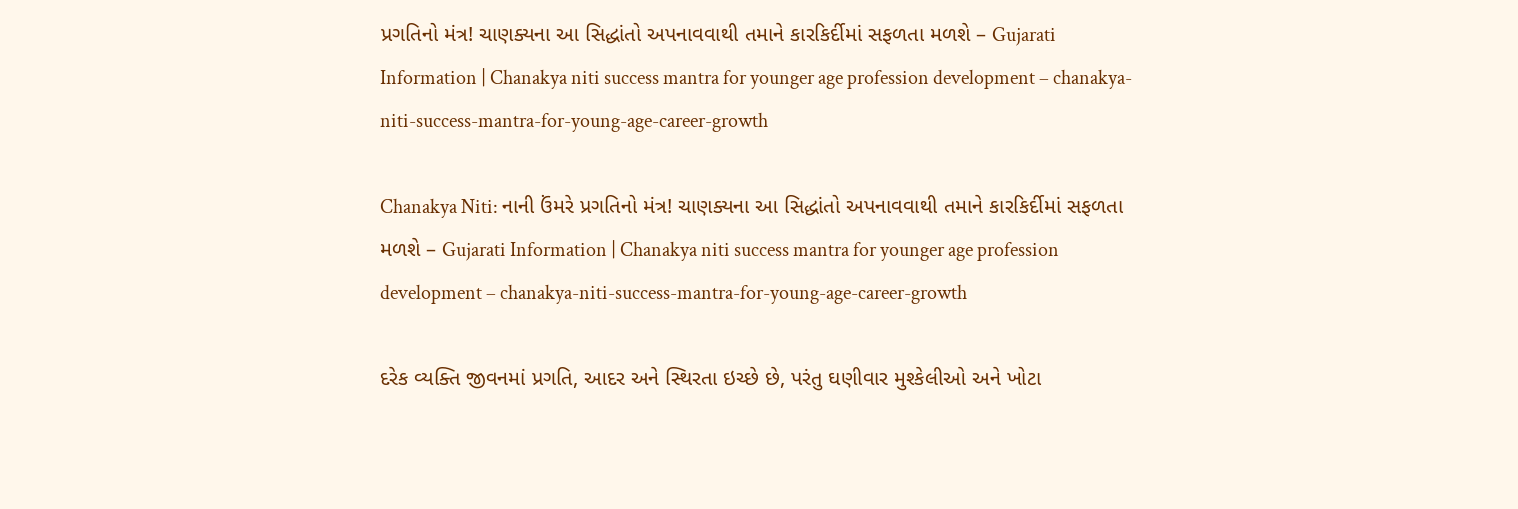પ્રગતિનો મંત્ર! ચાણક્યના આ સિદ્ધાંતો અપનાવવાથી તમાને કારકિર્દીમાં સફળતા મળશે – Gujarati Information | Chanakya niti success mantra for younger age profession development – chanakya-niti-success-mantra-for-young-age-career-growth

Chanakya Niti: નાની ઉંમરે પ્રગતિનો મંત્ર! ચાણક્યના આ સિદ્ધાંતો અપનાવવાથી તમાને કારકિર્દીમાં સફળતા મળશે – Gujarati Information | Chanakya niti success mantra for younger age profession development – chanakya-niti-success-mantra-for-young-age-career-growth

દરેક વ્યક્તિ જીવનમાં પ્રગતિ, આદર અને સ્થિરતા ઇચ્છે છે, પરંતુ ઘણીવાર મુશ્કેલીઓ અને ખોટા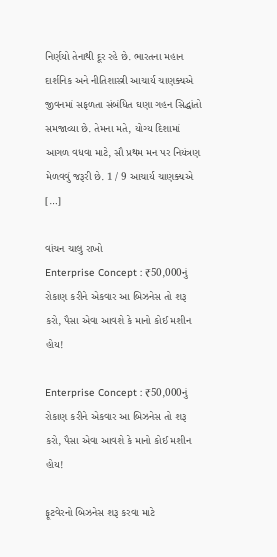નિર્ણયો તેનાથી દૂર રહે છે. ભારતના મહાન દાર્શનિક અને નીતિશાસ્ત્રી આચાર્ય ચાણક્યએ જીવનમાં સફળતા સંબંધિત ઘણા ગહન સિદ્ધાંતો સમજાવ્યા છે. તેમના મતે, યોગ્ય દિશામાં આગળ વધવા માટે, સૌ પ્રથમ મન પર નિયંત્રણ મેળવવું જરૂરી છે. 1 / 9 આચાર્ય ચાણક્યએ […]

વાંચન ચાલુ રાખો
Enterprise Concept : ₹50,000નું રોકાણ કરીને એકવાર આ બિઝનેસ તો શરૂ કરો, પૈસા એવા આવશે કે માનો કોઈ મશીન હોય!

Enterprise Concept : ₹50,000નું રોકાણ કરીને એકવાર આ બિઝનેસ તો શરૂ કરો, પૈસા એવા આવશે કે માનો કોઈ મશીન હોય!

ફૂટવેરનો બિઝનેસ શરૂ કરવા માટે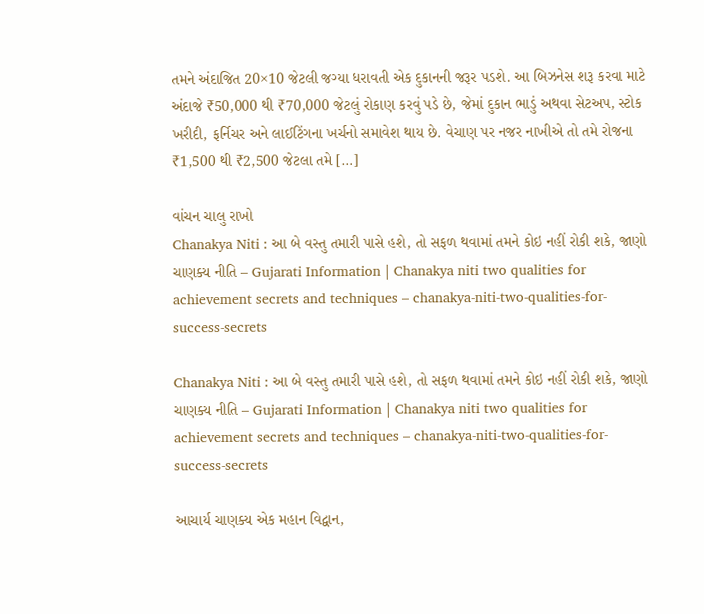તમને અંદાજિત 20×10 જેટલી જગ્યા ધરાવતી એક દુકાનની જરૂર પડશે. આ બિઝનેસ શરૂ કરવા માટે અંદાજે ₹50,000 થી ₹70,000 જેટલું રોકાણ કરવું પડે છે, જેમાં દુકાન ભાડું અથવા સેટઅપ, સ્ટોક ખરીદી, ફર્નિચર અને લાઈટિંગના ખર્ચનો સમાવેશ થાય છે. વેચાણ પર નજર નાખીએ તો તમે રોજના ₹1,500 થી ₹2,500 જેટલા તમે […]

વાંચન ચાલુ રાખો
Chanakya Niti : આ બે વસ્તુ તમારી પાસે હશે, તો સફળ થવામાં તમને કોઇ નહીં રોકી શકે, જાણો ચાણક્ય નીતિ – Gujarati Information | Chanakya niti two qualities for achievement secrets and techniques – chanakya-niti-two-qualities-for-success-secrets

Chanakya Niti : આ બે વસ્તુ તમારી પાસે હશે, તો સફળ થવામાં તમને કોઇ નહીં રોકી શકે, જાણો ચાણક્ય નીતિ – Gujarati Information | Chanakya niti two qualities for achievement secrets and techniques – chanakya-niti-two-qualities-for-success-secrets

આચાર્ય ચાણક્ય એક મહાન વિદ્વાન,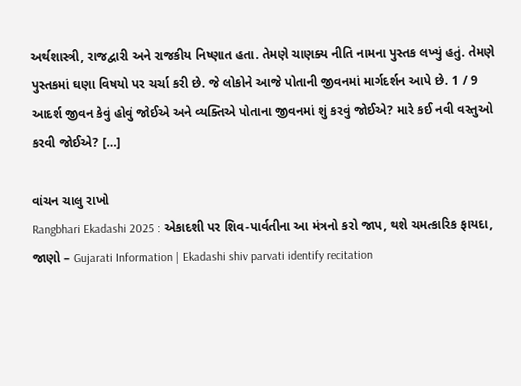અર્થશાસ્ત્રી, રાજદ્વારી અને રાજકીય નિષ્ણાત હતા. તેમણે ચાણક્ય નીતિ નામના પુસ્તક લખ્યું હતું. તેમણે પુસ્તકમાં ઘણા વિષયો પર ચર્ચા કરી છે. જે લોકોને આજે પોતાની જીવનમાં માર્ગદર્શન આપે છે. 1 / 9 આદર્શ જીવન કેવું હોવું જોઈએ અને વ્યક્તિએ પોતાના જીવનમાં શું કરવું જોઈએ? મારે કઈ નવી વસ્તુઓ કરવી જોઈએ? […]

વાંચન ચાલુ રાખો
Rangbhari Ekadashi 2025 : એકાદશી પર શિવ-પાર્વતીના આ મંત્રનો કરો જાપ, થશે ચમત્કારિક ફાયદા, જાણો – Gujarati Information | Ekadashi shiv parvati identify recitation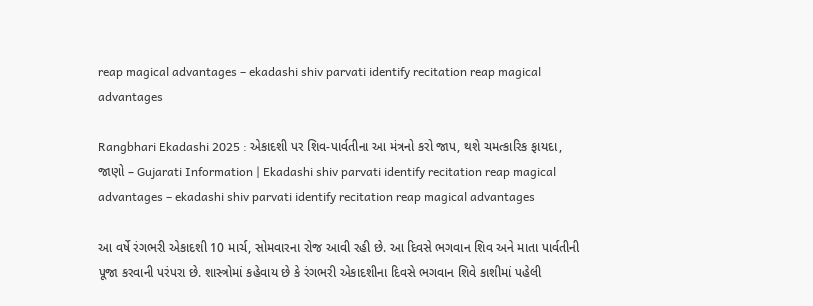reap magical advantages – ekadashi shiv parvati identify recitation reap magical advantages

Rangbhari Ekadashi 2025 : એકાદશી પર શિવ-પાર્વતીના આ મંત્રનો કરો જાપ, થશે ચમત્કારિક ફાયદા, જાણો – Gujarati Information | Ekadashi shiv parvati identify recitation reap magical advantages – ekadashi shiv parvati identify recitation reap magical advantages

આ વર્ષે રંગભરી એકાદશી 10 માર્ચ, સોમવારના રોજ આવી રહી છે. આ દિવસે ભગવાન શિવ અને માતા પાર્વતીની પૂજા કરવાની પરંપરા છે. શાસ્ત્રોમાં કહેવાય છે કે રંગભરી એકાદશીના દિવસે ભગવાન શિવે કાશીમાં પહેલી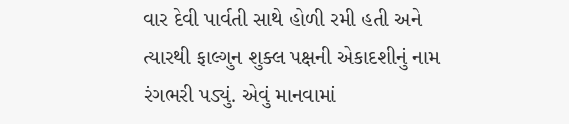વાર દેવી પાર્વતી સાથે હોળી રમી હતી અને ત્યારથી ફાલ્ગુન શુક્લ પક્ષની એકાદશીનું નામ રંગભરી પડ્યું. એવું માનવામાં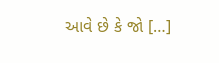આવે છે કે જો […]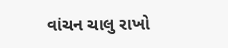વાંચન ચાલુ રાખો